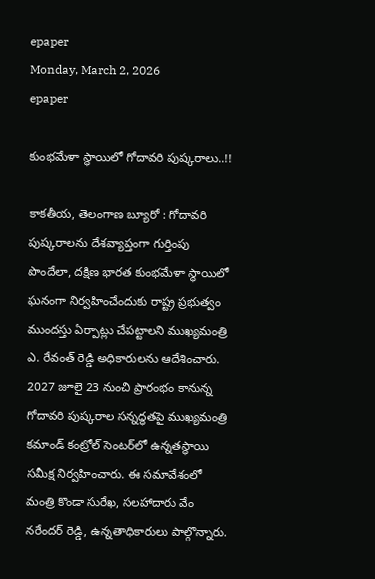epaper
Monday, March 2, 2026
epaper

కుంభమేళా స్థాయిలో గోదావరి పుష్కరాలు..!!

కాకతీయ, తెలంగాణ బ్యూరో : గోదావరి పుష్కరాలను దేశవ్యాప్తంగా గుర్తింపు పొందేలా, దక్షిణ భారత కుంభమేళా స్థాయిలో ఘనంగా నిర్వహించేందుకు రాష్ట్ర ప్రభుత్వం ముందస్తు ఏర్పాట్లు చేపట్టాలని ముఖ్యమంత్రి ఎ. రేవంత్ రెడ్డి అధికారులను ఆదేశించారు. 2027 జూలై 23 నుంచి ప్రారంభం కానున్న గోదావరి పుష్కరాల సన్నద్ధతపై ముఖ్యమంత్రి కమాండ్ కంట్రోల్ సెంటర్‌లో ఉన్నతస్థాయి సమీక్ష నిర్వహించారు. ఈ సమావేశంలో మంత్రి కొండా సురేఖ, సలహాదారు వేం నరేందర్ రెడ్డి, ఉన్నతాధికారులు పాల్గొన్నారు.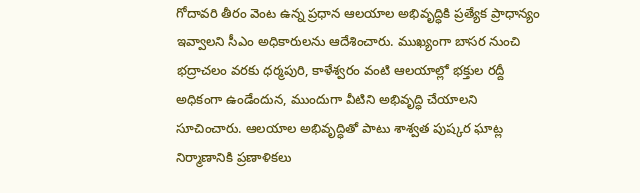గోదావరి తీరం వెంట ఉన్న ప్రధాన ఆలయాల అభివృద్ధికి ప్రత్యేక ప్రాధాన్యం ఇవ్వాలని సీఎం అధికారులను ఆదేశించారు. ముఖ్యంగా బాసర నుంచి భద్రాచలం వరకు ధర్మపురి, కాళేశ్వరం వంటి ఆలయాల్లో భక్తుల రద్దీ అధికంగా ఉండేందున, ముందుగా వీటిని అభివృద్ధి చేయాలని సూచించారు. ఆలయాల అభివృద్ధితో పాటు శాశ్వత పుష్కర ఘాట్ల నిర్మాణానికి ప్రణాళికలు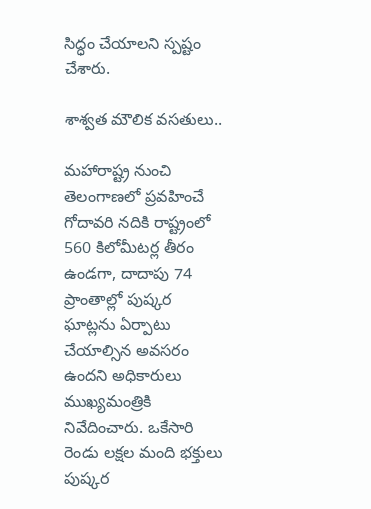సిద్ధం చేయాలని స్పష్టం చేశారు.

శాశ్వత మౌలిక వసతులు..

మహారాష్ట్ర నుంచి తెలంగాణలో ప్రవహించే గోదావరి నదికి రాష్ట్రంలో 560 కిలోమీటర్ల తీరం ఉండగా, దాదాపు 74 ప్రాంతాల్లో పుష్కర ఘాట్లను ఏర్పాటు చేయాల్సిన అవసరం ఉందని అధికారులు ముఖ్యమంత్రికి నివేదించారు. ఒకేసారి రెండు లక్షల మంది భక్తులు పుష్కర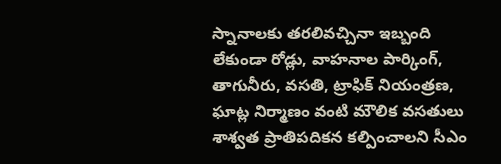స్నానాలకు తరలివచ్చినా ఇబ్బంది లేకుండా రోడ్లు, వాహనాల పార్కింగ్, తాగునీరు, వసతి, ట్రాఫిక్ నియంత్రణ, ఘాట్ల నిర్మాణం వంటి మౌలిక వసతులు శాశ్వత ప్రాతిపదికన కల్పించాలని సీఎం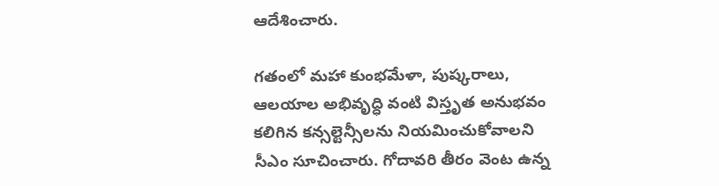ఆదేశించారు.

గతంలో మహా కుంభమేళా, పుష్కరాలు, ఆలయాల అభివృద్ధి వంటి విస్తృత అనుభవం కలిగిన కన్సల్టెన్సీలను నియమించుకోవాలని సీఎం సూచించారు. గోదావరి తీరం వెంట ఉన్న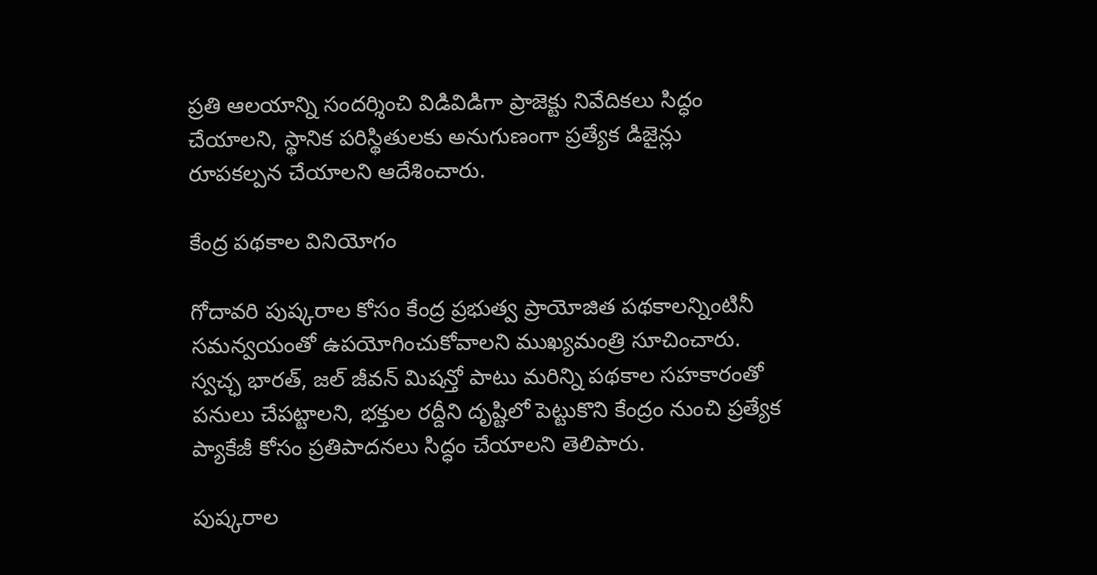ప్రతి ఆలయాన్ని సందర్శించి విడివిడిగా ప్రాజెక్టు నివేదికలు సిద్ధం చేయాలని, స్థానిక పరిస్థితులకు అనుగుణంగా ప్రత్యేక డిజైన్లు రూపకల్పన చేయాలని ఆదేశించారు.

కేంద్ర పథకాల వినియోగం

గోదావరి పుష్కరాల కోసం కేంద్ర ప్రభుత్వ ప్రాయోజిత పథకాలన్నింటినీ సమన్వయంతో ఉపయోగించుకోవాలని ముఖ్యమంత్రి సూచించారు. స్వచ్ఛ భారత్, జల్ జీవన్ మిషన్తో పాటు మరిన్ని పథకాల సహకారంతో పనులు చేపట్టాలని, భక్తుల రద్దీని దృష్టిలో పెట్టుకొని కేంద్రం నుంచి ప్రత్యేక ప్యాకేజీ కోసం ప్రతిపాదనలు సిద్ధం చేయాలని తెలిపారు.

పుష్కరాల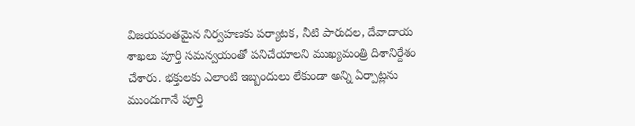విజయవంతమైన నిర్వహణకు పర్యాటక, నీటి పారుదల, దేవాదాయ శాఖలు పూర్తి సమన్వయంతో పనిచేయాలని ముఖ్యమంత్రి దిశానిర్దేశం చేశారు. భక్తులకు ఎలాంటి ఇబ్బందులు లేకుండా అన్ని ఏర్పాట్లను ముందుగానే పూర్తి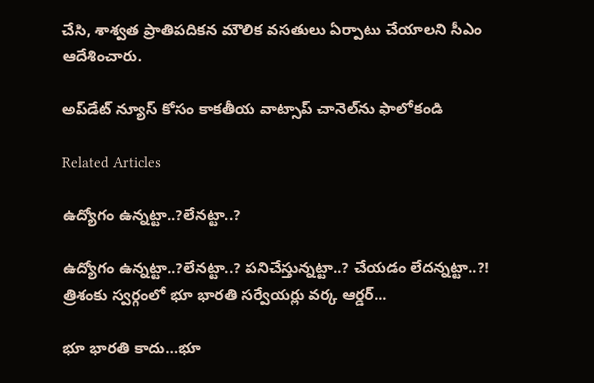చేసి, శాశ్వత ప్రాతిపదికన మౌలిక వసతులు ఏర్పాటు చేయాలని సీఎం ఆదేశించారు.

అప్‌డేట్ న్యూస్ కోసం కాక‌తీయ వాట్సాప్ చానెల్‌ను ఫాలోకండి

Related Articles

ఉద్యోగం ఉన్న‌ట్టా..?లేన‌ట్టా..?

ఉద్యోగం ఉన్న‌ట్టా..?లేన‌ట్టా..? ప‌నిచేస్తున్న‌ట్టా..? చేయ‌డం లేద‌న్న‌ట్టా..?! త్రిశంకు స్వ‌ర్గంలో భూ భార‌తి స‌ర్వేయ‌ర్లు వ‌ర్క ఆర్డ‌ర్...

భూ భారతి కాదు…భూ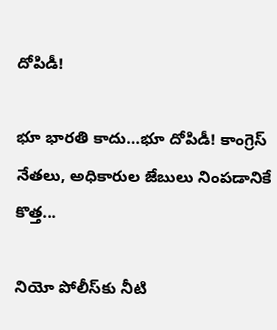దోపిడీ!

భూ భారతి కాదు…భూ దోపిడీ! కాంగ్రెస్ నేతలు, అధికారుల జేబులు నింపడానికే కొత్త...

నియో పోలీస్‌కు నీటి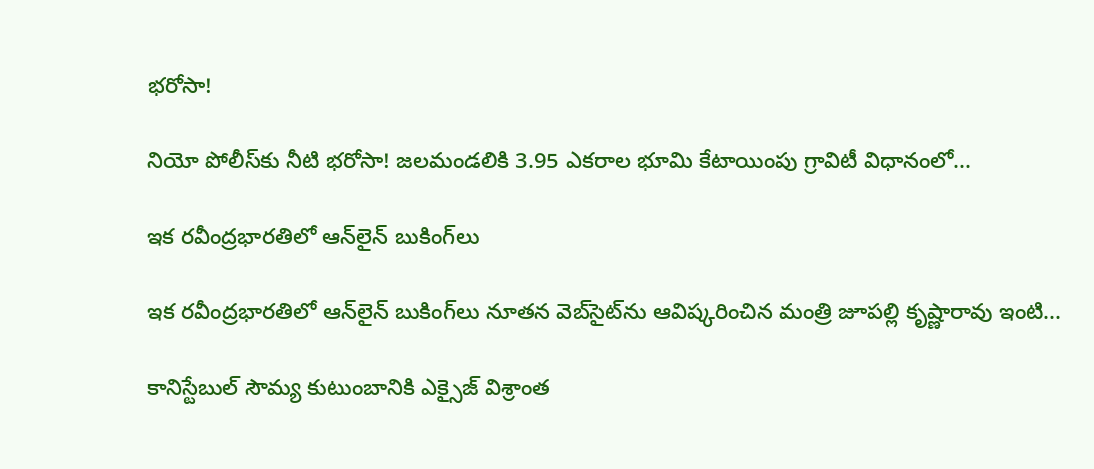భరోసా!

నియో పోలీస్‌కు నీటి భరోసా! జలమండలికి 3.95 ఎకరాల భూమి కేటాయింపు గ్రావిటీ విధానంలో...

ఇక రవీంద్రభారతిలో ఆన్‌లైన్ బుకింగ్‌లు

ఇక రవీంద్రభారతిలో ఆన్‌లైన్ బుకింగ్‌లు నూతన వెబ్‌సైట్‌ను ఆవిష్కరించిన మంత్రి జూపల్లి కృష్ణారావు ఇంటి...

కానిస్టేబుల్ సౌమ్య కుటుంబానికి ఎక్సైజ్ విశ్రాంత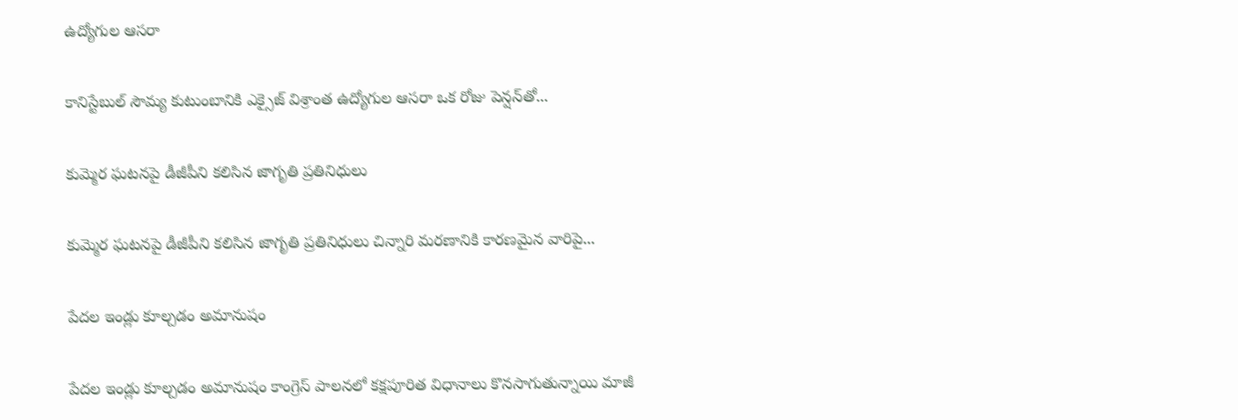ఉద్యోగుల ఆసరా

కానిస్టేబుల్ సౌమ్య కుటుంబానికి ఎక్సైజ్ విశ్రాంత ఉద్యోగుల ఆసరా ఒక రోజు పెన్షన్‌తో...

కుమ్మెర ఘటనపై డీజీపీని కలిసిన జాగృతి ప్రతినిధులు

కుమ్మెర ఘటనపై డీజీపీని కలిసిన జాగృతి ప్రతినిధులు చిన్నారి మరణానికి కారణమైన వారిపై...

పేదల ఇండ్లు కూల్చడం అమానుషం

పేదల ఇండ్లు కూల్చడం అమానుషం కాంగ్రెస్ పాలనలో క‌క్షపూరిత విధానాలు కొనసాగుతున్నాయి మాజీ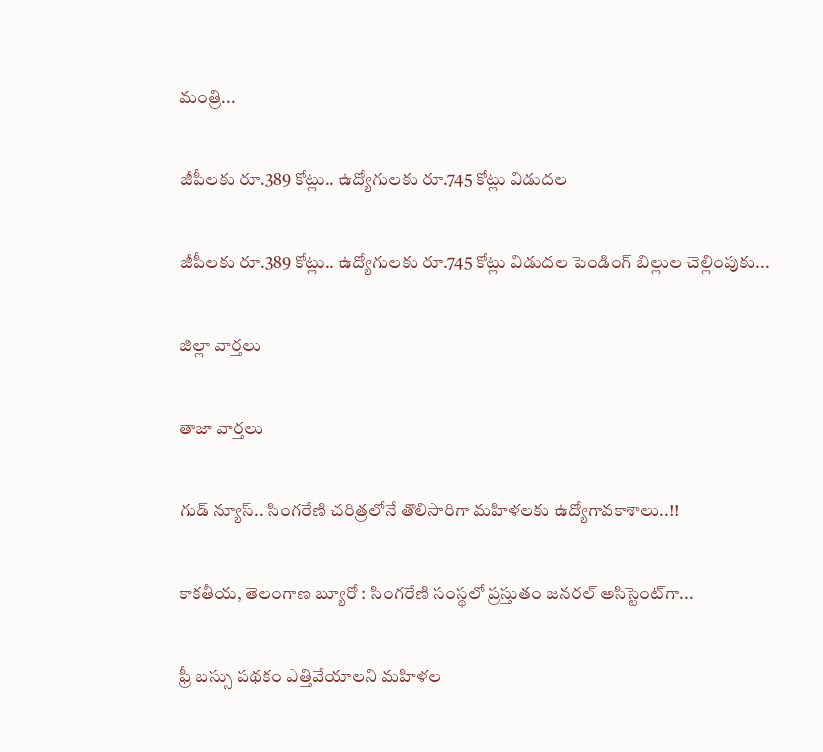మంత్రి...

జీపీలకు రూ.389 కోట్లు.. ఉద్యోగులకు రూ.745 కోట్లు విడుదల

జీపీలకు రూ.389 కోట్లు.. ఉద్యోగులకు రూ.745 కోట్లు విడుదల పెండింగ్ బిల్లుల చెల్లింపుకు...

జిల్లా వార్త‌లు

తాజా వార్త‌లు

గుడ్ న్యూస్.. సింగరేణి చరిత్రలోనే తొలిసారిగా మ‌హిళ‌ల‌కు ఉద్యోగావ‌కాశాలు..!!

కాక‌తీయ‌, తెలంగాణ బ్యూరో : సింగరేణి సంస్థలో ప్రస్తుతం జనరల్ అసిస్టెంట్‌గా...

ఫ్రీ బస్సు పథకం ఎత్తివేయాలని మహిళల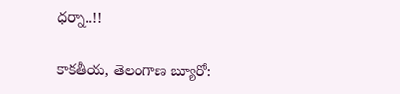ధర్నా..!!

కాకతీయ, తెలంగాణ బ్యూరో: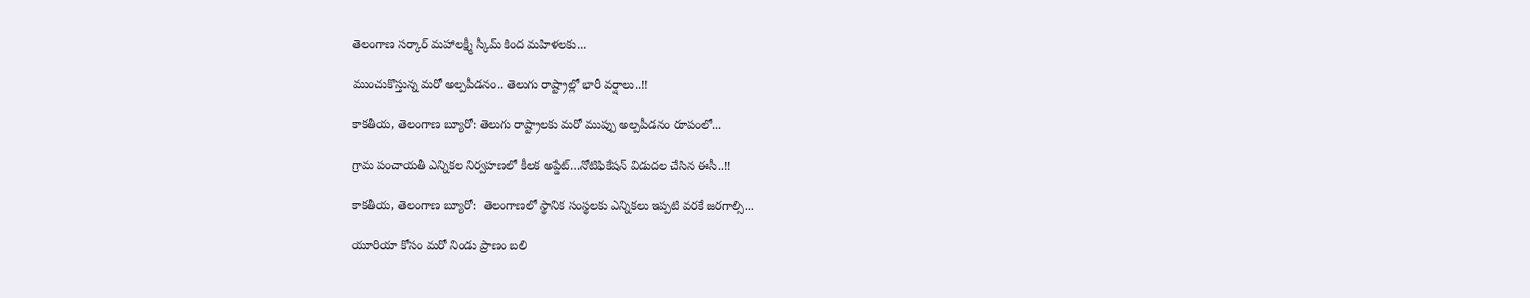తెలంగాణ సర్కార్ మహాలక్ష్మీ స్కీమ్ కింద మహిళలకు...

ముంచుకొస్తున్న మరో అల్పపీడనం.. తెలుగు రాష్ట్రాల్లో భారీ వర్షాలు..!!

కాకతీయ, తెలంగాణ బ్యూరో: తెలుగు రాష్ట్రాలకు మరో ముప్పు అల్పపీడనం రూపంలో...

గ్రామ పంచాయ‌తీ ఎన్నిక‌ల నిర్వ‌హ‌ణ‌లో కీల‌క అప్డేట్‌…నోటిఫికేషన్ విడుదల చేసిన ఈసీ..!!

కాకతీయ, తెలంగాణ బ్యూరో:  తెలంగాణలో స్థానిక సంస్థలకు ఎన్నికలు ఇప్పటి వరకే జరగాల్సి...

యూరియా కోసం మరో నిండు ప్రాణం బలి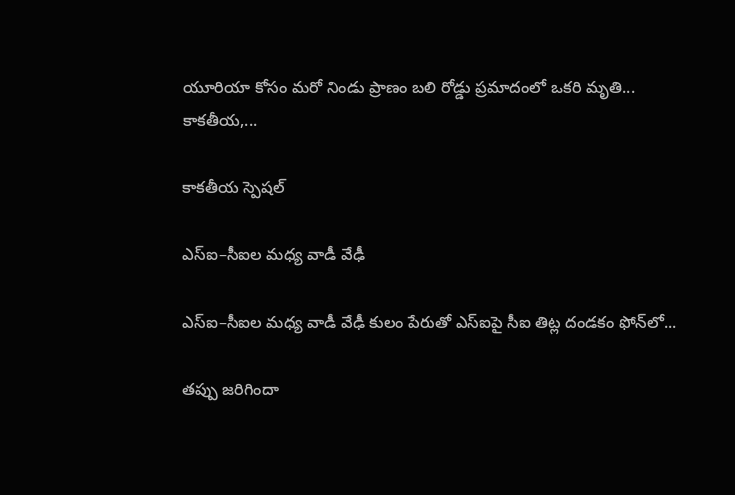యూరియా కోసం మరో నిండు ప్రాణం బలి రోడ్డు ప్రమాదంలో ఒకరి మృతి... కాకతీయ,...

కాక‌తీయ స్పెష‌ల్‌

ఎస్ఐ–సీఐల మ‌ధ్య వాడీ వేఢీ

ఎస్ఐ–సీఐల మ‌ధ్య వాడీ వేఢీ కులం పేరుతో ఎస్ఐపై సీఐ తిట్ల దండ‌కం ఫోన్‌లో...

త‌ప్పు జ‌రిగిందా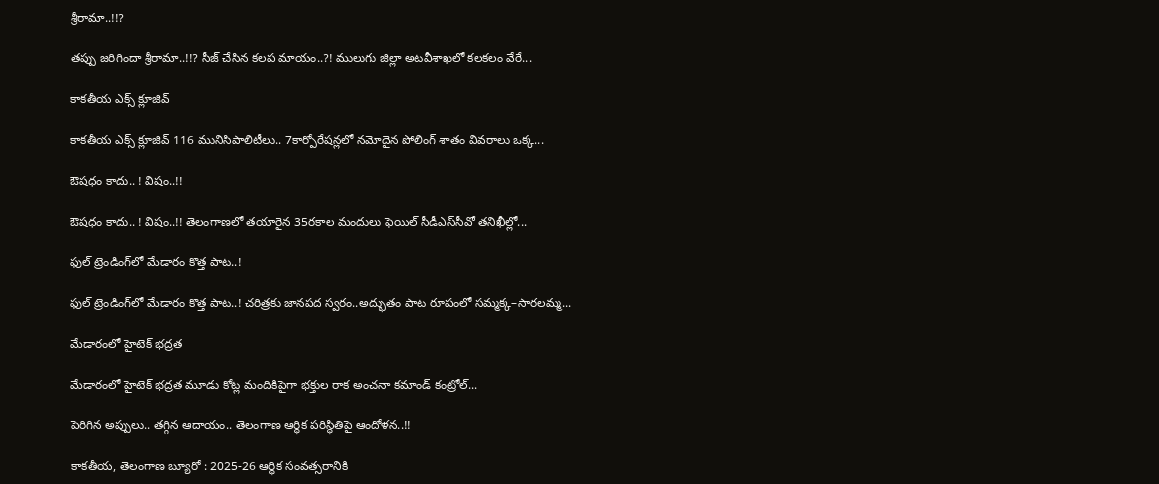శ్రీరామా..!!?

త‌ప్పు జ‌రిగిందా శ్రీరామా..!!? సీజ్ చేసిన క‌ల‌ప‌ మాయం..?! ములుగు జిల్లా అట‌వీశాఖ‌లో క‌ల‌క‌లం వేరే...

కాక‌తీయ ఎక్స్ క్లూజివ్

కాక‌తీయ ఎక్స్ క్లూజివ్ 116 మునిసిపాలిటీలు.. 7కార్పోరేష‌న్ల‌లో న‌మోదైన పోలింగ్ శాతం వివ‌రాలు ఒక్క...

ఔష‌ధం కాదు.. ! విషం..!!

ఔష‌ధం కాదు.. ! విషం..!! తెలంగాణలో తయారైన 35ర‌కాల మందులు ఫెయిల్‌ సీడీఎస్‌సీవో తనిఖీల్లో...

ఫుల్ ట్రెండింగ్‌లో మేడారం కొత్త పాట..!

ఫుల్ ట్రెండింగ్‌లో మేడారం కొత్త పాట..! చరిత్రకు జానపద స్వరం..అద్భుతం పాట రూపంలో సమ్మక్క–సారలమ్మ...

మేడారంలో హైటెక్ భద్రత

మేడారంలో హైటెక్ భద్రత మూడు కోట్ల మందికిపైగా భక్తుల రాక అంచనా కమాండ్ కంట్రోల్...

పెరిగిన అప్పులు.. తగ్గిన ఆదాయం.. తెలంగాణ ఆర్థిక పరిస్థితిపై ఆందోళన..!!

కాకతీయ, తెలంగాణ బ్యూరో : 2025-26 ఆర్థిక సంవత్సరానికి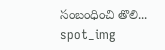సంబంధించి తొలి...
spot_img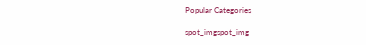Popular Categories

spot_imgspot_img